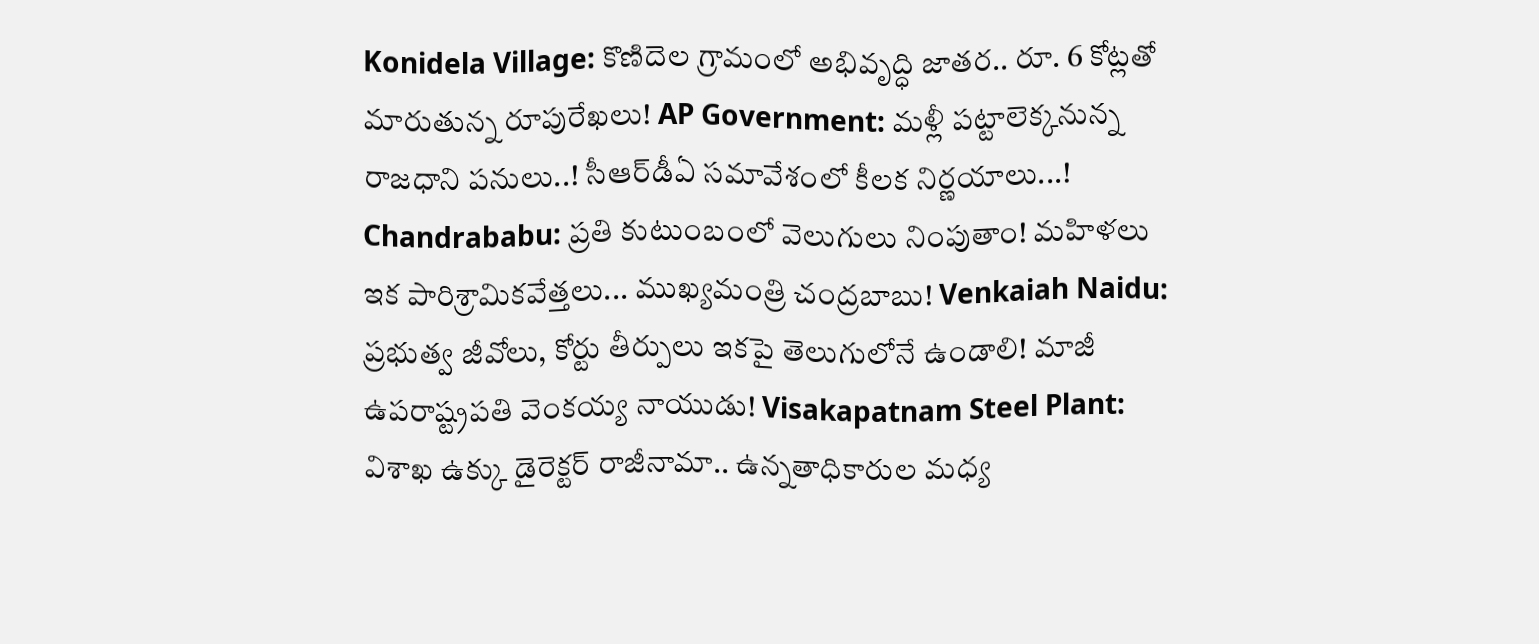Konidela Village: కొణిదెల గ్రామంలో అభివృద్ధి జాతర.. రూ. 6 కోట్లతో మారుతున్న రూపురేఖలు! AP Government: మళ్లీ పట్టాలెక్కనున్న రాజధాని పనులు..! సీఆర్‌డీఏ సమావేశంలో కీలక నిర్ణయాలు...! Chandrababu: ప్రతి కుటుంబంలో వెలుగులు నింపుతాం! మహిళలు ఇక పారిశ్రామికవేత్తలు... ముఖ్యమంత్రి చంద్రబాబు! Venkaiah Naidu: ప్రభుత్వ జీవోలు, కోర్టు తీర్పులు ఇకపై తెలుగులోనే ఉండాలి! మాజీ ఉపరాష్ట్రపతి వెంకయ్య నాయుడు! Visakapatnam Steel Plant: విశాఖ ఉక్కు డైరెక్టర్ రాజీనామా.. ఉన్నతాధికారుల మధ్య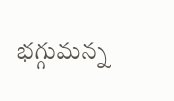భగ్గుమన్న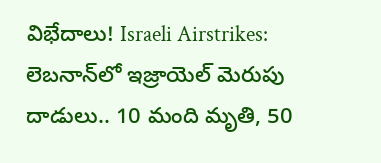విభేదాలు! Israeli Airstrikes: లెబనాన్‌లో ఇజ్రాయెల్ మెరుపు దాడులు.. 10 మంది మృతి, 50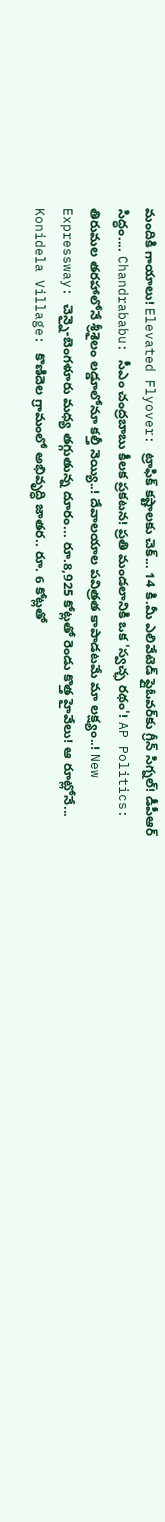మందికి గాయాలు! Elevated Flyover: ట్రాఫిక్ కష్టాలకు చెక్... 14 కి.మీ ఎలివేటెడ్ ఫ్లైఓవర్‌కు గ్రీన్ సిగ్నల్! డీపీఆర్ సిద్ధం.... Chandrababu: సీఎం చంద్రబాబు కీలక ప్రకటన! ప్రతి మండలానికి ఒక 'స్వచ్ఛ రథం'! AP Politics: తిరుమల తరహాలోనే శ్రీశైలం లడ్డూలోనూ కల్తీ నెయ్యి..! దేవాలయాల పవిత్రత కాపాడటమే మా లక్ష్యం..! New Expressway: చెన్నై-బెంగళూరు మధ్య తగ్గుతున్న దూరం... రూ.8,925 కోట్లతో రెండు కొత్త హైవేలు! ఆ రూట్లోనే... Konidela Village: కొణిదెల గ్రామంలో అభివృద్ధి జాతర.. రూ. 6 కోట్లతో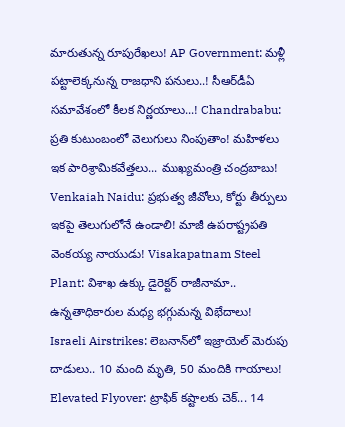మారుతున్న రూపురేఖలు! AP Government: మళ్లీ పట్టాలెక్కనున్న రాజధాని పనులు..! సీఆర్‌డీఏ సమావేశంలో కీలక నిర్ణయాలు...! Chandrababu: ప్రతి కుటుంబంలో వెలుగులు నింపుతాం! మహిళలు ఇక పారిశ్రామికవేత్తలు... ముఖ్యమంత్రి చంద్రబాబు! Venkaiah Naidu: ప్రభుత్వ జీవోలు, కోర్టు తీర్పులు ఇకపై తెలుగులోనే ఉండాలి! మాజీ ఉపరాష్ట్రపతి వెంకయ్య నాయుడు! Visakapatnam Steel Plant: విశాఖ ఉక్కు డైరెక్టర్ రాజీనామా.. ఉన్నతాధికారుల మధ్య భగ్గుమన్న విభేదాలు! Israeli Airstrikes: లెబనాన్‌లో ఇజ్రాయెల్ మెరుపు దాడులు.. 10 మంది మృతి, 50 మందికి గాయాలు! Elevated Flyover: ట్రాఫిక్ కష్టాలకు చెక్... 14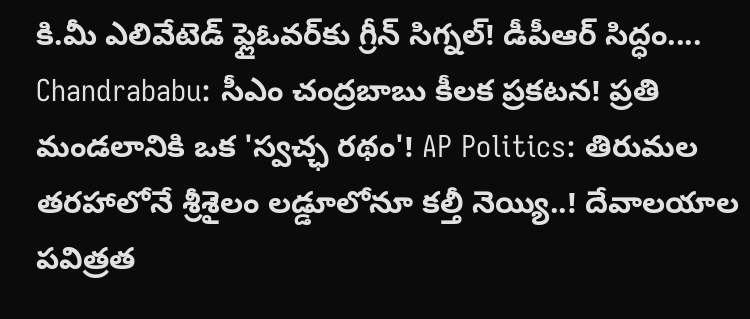కి.మీ ఎలివేటెడ్ ఫ్లైఓవర్‌కు గ్రీన్ సిగ్నల్! డీపీఆర్ సిద్ధం.... Chandrababu: సీఎం చంద్రబాబు కీలక ప్రకటన! ప్రతి మండలానికి ఒక 'స్వచ్ఛ రథం'! AP Politics: తిరుమల తరహాలోనే శ్రీశైలం లడ్డూలోనూ కల్తీ నెయ్యి..! దేవాలయాల పవిత్రత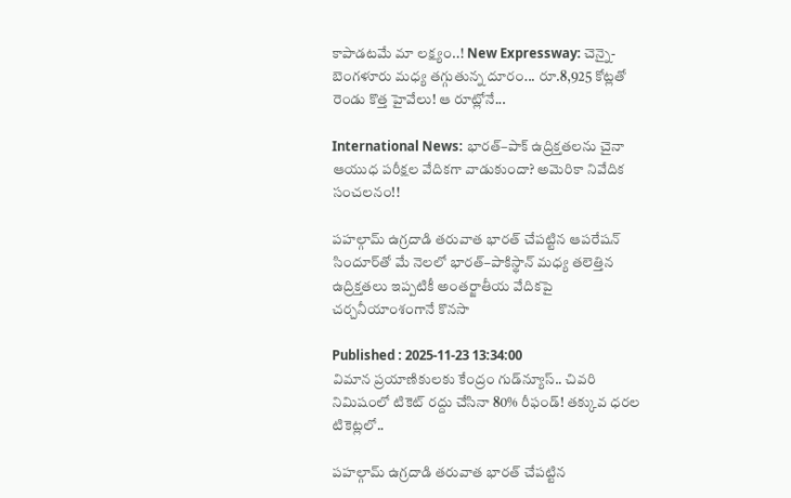కాపాడటమే మా లక్ష్యం..! New Expressway: చెన్నై-బెంగళూరు మధ్య తగ్గుతున్న దూరం... రూ.8,925 కోట్లతో రెండు కొత్త హైవేలు! ఆ రూట్లోనే...

International News: భారత్–పాక్ ఉద్రిక్తతలను చైనా ఆయుధ పరీక్షల వేదికగా వాడుకుందా? అమెరికా నివేదిక సంచలనం!!

పహల్గామ్ ఉగ్రదాడి తరువాత భారత్ చేపట్టిన ఆపరేషన్ సిందూర్‌తో మే నెలలో భారత్–పాకిస్థాన్ మధ్య తలెత్తిన ఉద్రిక్తతలు ఇప్పటికీ అంతర్జాతీయ వేదికపై చర్చనీయాంశంగానే కొనసా

Published : 2025-11-23 13:34:00
విమాన ప్రయాణికులకు కేంద్రం గుడ్‌న్యూస్.. చివరి నిమిషంలో టికెట్ రద్దు చేసినా 80% రీఫండ్! తక్కువ ధరల టికెట్లలో..

పహల్గామ్ ఉగ్రదాడి తరువాత భారత్ చేపట్టిన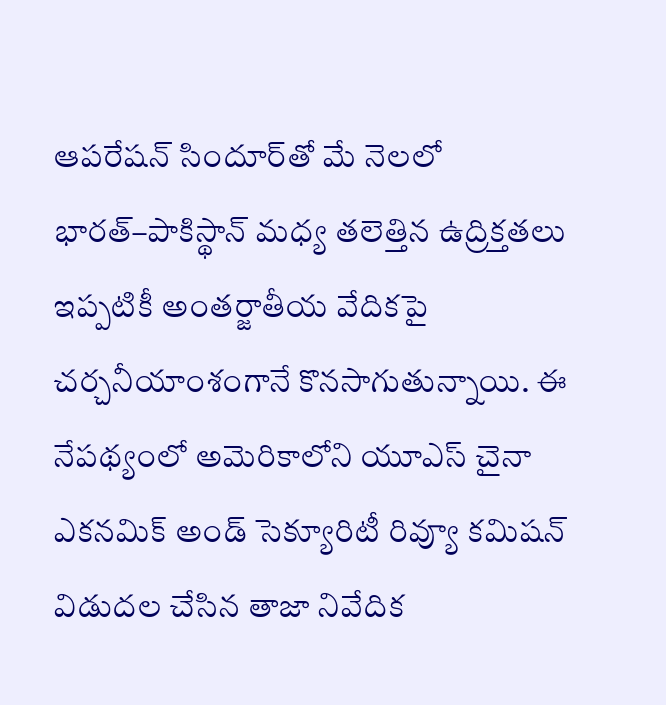ఆపరేషన్ సిందూర్‌తో మే నెలలో భారత్–పాకిస్థాన్ మధ్య తలెత్తిన ఉద్రిక్తతలు ఇప్పటికీ అంతర్జాతీయ వేదికపై చర్చనీయాంశంగానే కొనసాగుతున్నాయి. ఈ నేపథ్యంలో అమెరికాలోని యూఎస్ చైనా ఎకనమిక్ అండ్ సెక్యూరిటీ రివ్యూ కమిషన్ విడుదల చేసిన తాజా నివేదిక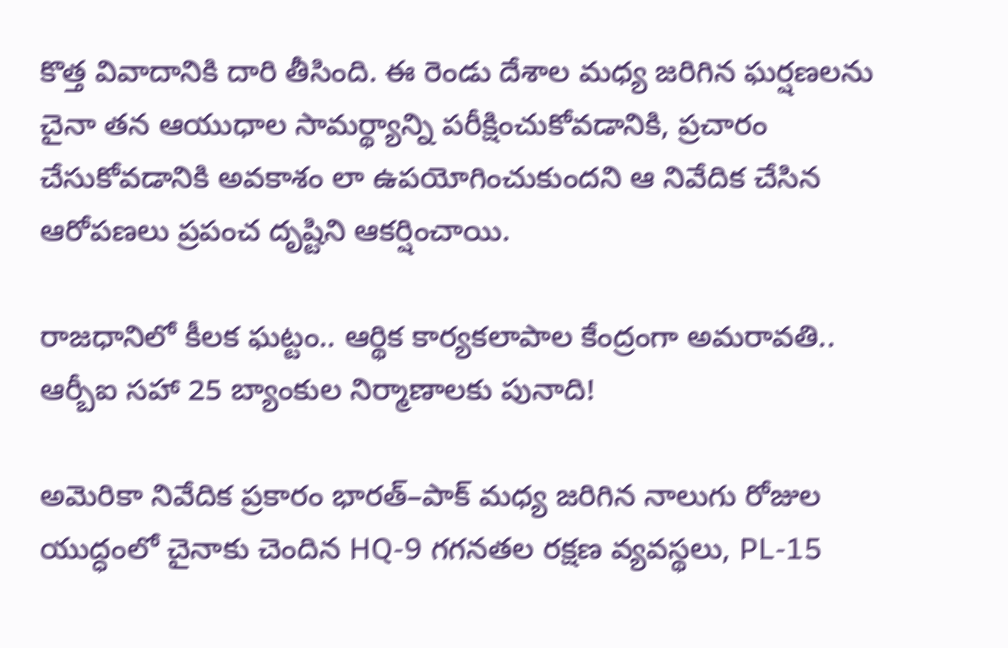కొత్త వివాదానికి దారి తీసింది. ఈ రెండు దేశాల మధ్య జరిగిన ఘర్షణలను చైనా తన ఆయుధాల సామర్థ్యాన్ని పరీక్షించుకోవడానికి, ప్రచారం చేసుకోవడానికి అవకాశం లా ఉపయోగించుకుందని ఆ నివేదిక చేసిన ఆరోపణలు ప్రపంచ దృష్టిని ఆకర్షించాయి.

రాజధానిలో కీలక ఘట్టం.. ఆర్థిక కార్యకలాపాల కేంద్రంగా అమరావతి.. ఆర్బీఐ సహా 25 బ్యాంకుల నిర్మాణాలకు పునాది!

అమెరికా నివేదిక ప్రకారం భారత్–పాక్ మధ్య జరిగిన నాలుగు రోజుల యుద్ధంలో చైనాకు చెందిన HQ-9 గగనతల రక్షణ వ్యవస్థలు, PL-15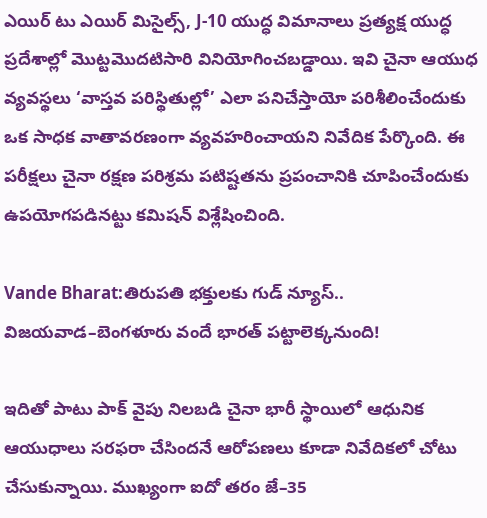ఎయిర్ టు ఎయిర్ మిసైల్స్, J-10 యుద్ధ విమానాలు ప్రత్యక్ష యుద్ధ ప్రదేశాల్లో మొట్టమొదటిసారి వినియోగించబడ్డాయి. ఇవి చైనా ఆయుధ వ్యవస్థలు ‘వాస్తవ పరిస్థితుల్లో’ ఎలా పనిచేస్తాయో పరిశీలించేందుకు ఒక సాధక వాతావరణంగా వ్యవహరించాయని నివేదిక పేర్కొంది. ఈ పరీక్షలు చైనా రక్షణ పరిశ్రమ పటిష్టతను ప్రపంచానికి చూపించేందుకు ఉపయోగపడినట్టు కమిషన్ విశ్లేషించింది.

Vande Bharat:తిరుపతి భక్తులకు గుడ్ న్యూస్.. విజయవాడ–బెంగళూరు వందే భారత్ పట్టాలెక్కనుంది!

ఇదితో పాటు పాక్ వైపు నిలబడి చైనా భారీ స్థాయిలో ఆధునిక ఆయుధాలు సరఫరా చేసిందనే ఆరోపణలు కూడా నివేదికలో చోటు చేసుకున్నాయి. ముఖ్యంగా ఐదో తరం జే–35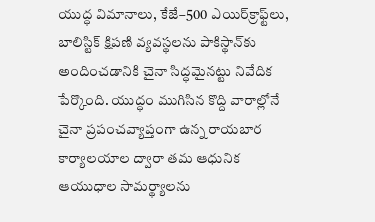యుద్ధ విమానాలు, కేజే–500 ఎయిర్‌క్రాఫ్ట్‌లు, బాలిస్టిక్ క్షిపణి వ్యవస్థలను పాకిస్థాన్‌కు అందించడానికి చైనా సిద్ధమైనట్టు నివేదిక పేర్కొంది. యుద్ధం ముగిసిన కొద్ది వారాల్లోనే చైనా ప్రపంచవ్యాప్తంగా ఉన్న రాయబార కార్యాలయాల ద్వారా తమ ఆధునిక ఆయుధాల సామర్థ్యాలను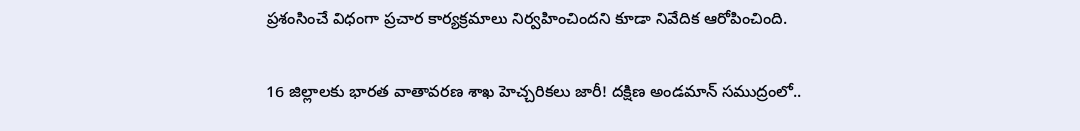ప్రశంసించే విధంగా ప్రచార కార్యక్రమాలు నిర్వహించిందని కూడా నివేదిక ఆరోపించింది.

16 జిల్లాలకు భారత వాతావరణ శాఖ హెచ్చరికలు జారీ! దక్షిణ అండమాన్ సముద్రంలో..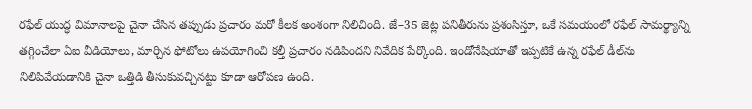రఫేల్ యుద్ధ విమానాలపై చైనా చేసిన తప్పుడు ప్రచారం మరో కీలక అంశంగా నిలిచింది. జే–35 జెట్ల పనితీరును ప్రశంసిస్తూ, ఒకే సమయంలో రఫేల్ సామర్థ్యాన్ని తగ్గించేలా ఏఐ వీడియోలు, మార్చిన ఫోటోలు ఉపయోగించి కల్తీ ప్రచారం నడిపిందని నివేదిక పేర్కొంది. ఇండోనేషియాతో ఇప్పటికే ఉన్న రఫేల్ డీల్‌ను నిలిపివేయడానికి చైనా ఒత్తిడి తీసుకువచ్చినట్టు కూడా ఆరోపణ ఉంది.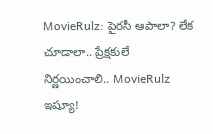MovieRulz: పైరసీ ఆపాలా? లేక చూడాలా.. ప్రేక్షకులే నిర్ణయించాలి.. MovieRulz ఇష్యూ!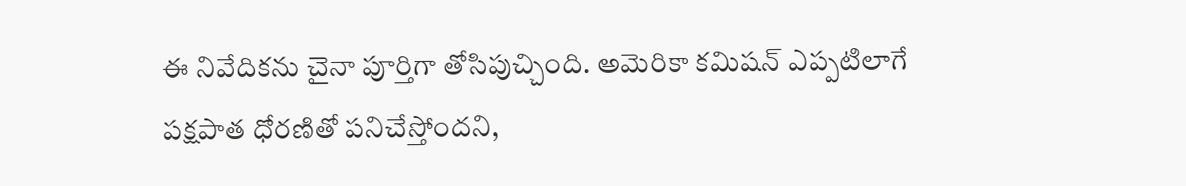ఈ నివేదికను చైనా పూర్తిగా తోసిపుచ్చింది. అమెరికా కమిషన్ ఎప్పటిలాగే పక్షపాత ధోరణితో పనిచేస్తోందని,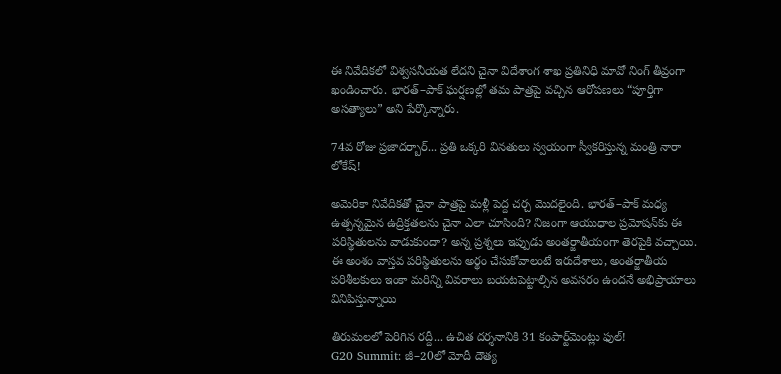ఈ నివేదికలో విశ్వసనీయత లేదని చైనా విదేశాంగ శాఖ ప్రతినిధి మావో నింగ్ తీవ్రంగా ఖండించారు. భారత్–పాక్ ఘర్షణల్లో తమ పాత్రపై వచ్చిన ఆరోపణలు “పూర్తిగా అసత్యాలు” అని పేర్కొన్నారు.

74వ రోజు ప్రజాదర్బార్... ప్రతి ఒక్కరి వినతులు స్వయంగా స్వీకరిస్తున్న మంత్రి నారా లోకేష్!

అమెరికా నివేదికతో చైనా పాత్రపై మళ్లీ పెద్ద చర్చ మొదలైంది. భారత్–పాక్ మధ్య ఉత్పన్నమైన ఉద్రిక్తతలను చైనా ఎలా చూసింది? నిజంగా ఆయుధాల ప్రమోషన్‌కు ఈ పరిస్థితులను వాడుకుందా? అన్న ప్రశ్నలు ఇప్పుడు అంతర్జాతీయంగా తెరపైకి వచ్చాయి. ఈ అంశం వాస్తవ పరిస్థితులను అర్థం చేసుకోవాలంటే ఇరుదేశాలు, అంతర్జాతీయ పరిశీలకులు ఇంకా మరిన్ని వివరాలు బయటపెట్టాల్సిన అవసరం ఉందనే అభిప్రాయాలు వినిపిస్తున్నాయి

తిరుమలలో పెరిగిన రద్దీ... ఉచిత దర్శనానికి 31 కంపార్ట్‌మెంట్లు ఫుల్!
G20 Summit: జీ–20లో మోదీ దౌత్య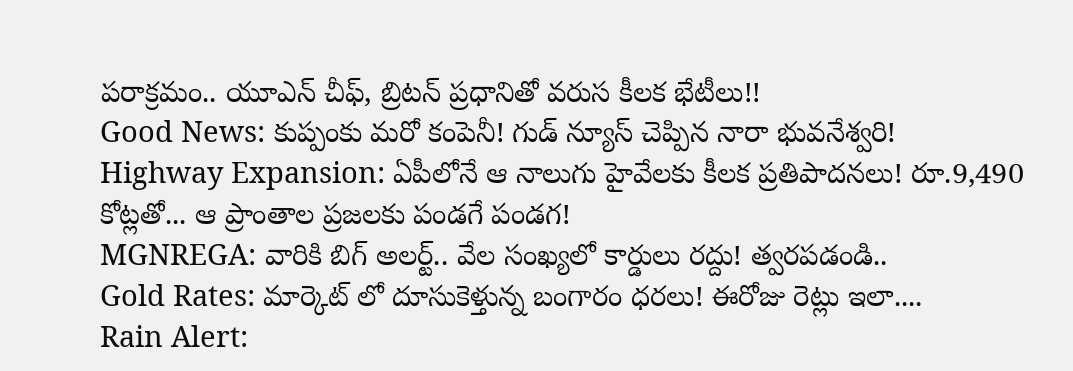పరాక్రమం.. యూఎన్ చీఫ్‌, బ్రిటన్ ప్రధానితో వరుస కీలక భేటీలు!!
Good News: కుప్పంకు మరో కంపెనీ! గుడ్ న్యూస్ చెప్పిన నారా భువనేశ్వరి!
Highway Expansion: ఏపీలోనే ఆ నాలుగు హైవేలకు కీలక ప్రతిపాదనలు! రూ.9,490 కోట్లతో... ఆ ప్రాంతాల ప్రజలకు పండగే పండగ!
MGNREGA: వారికి బిగ్ అలర్ట్.. వేల సంఖ్యలో కార్డులు రద్దు! త్వరపడండి..
Gold Rates: మార్కెట్ లో దూసుకెళ్తున్న బంగారం ధరలు! ఈరోజు రెట్లు ఇలా....
Rain Alert: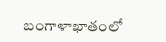బంగాళాఖాతంలో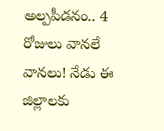అల్పపీడనం.. 4 రోజులు వానలే వానలు! నేడు ఈ జిల్లాలకు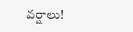వర్షాలు!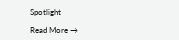Spotlight

Read More →